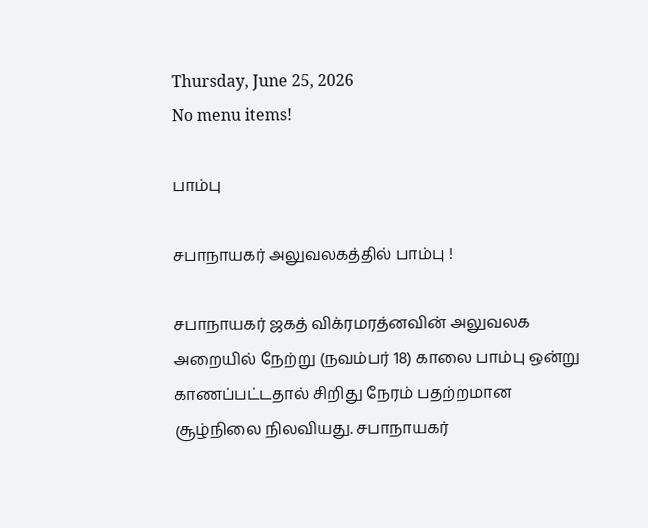Thursday, June 25, 2026
No menu items!

பாம்பு

சபாநாயகர் அலுவலகத்தில் பாம்பு !

சபாநாயகர் ஜகத் விக்ரமரத்னவின் அலுவலக அறையில் நேற்று (நவம்பர் 18) காலை பாம்பு ஒன்று காணப்பட்டதால் சிறிது நேரம் பதற்றமான சூழ்நிலை நிலவியது. சபாநாயகர்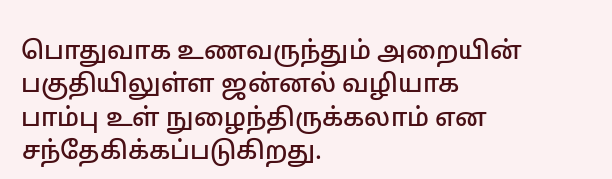பொதுவாக உணவருந்தும் அறையின் பகுதியிலுள்ள ஜன்னல் வழியாக பாம்பு உள் நுழைந்திருக்கலாம் என சந்தேகிக்கப்படுகிறது.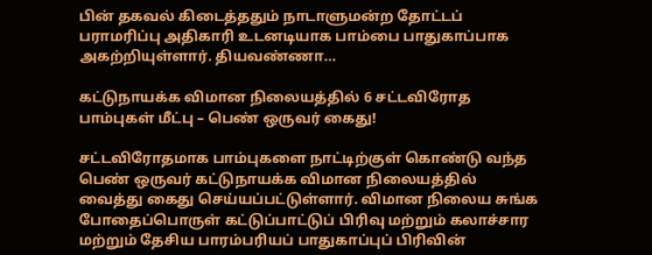பின் தகவல் கிடைத்ததும் நாடாளுமன்ற தோட்டப் பராமரிப்பு அதிகாரி உடனடியாக பாம்பை பாதுகாப்பாக அகற்றியுள்ளார். தியவண்ணா...

கட்டுநாயக்க விமான நிலையத்தில் 6 சட்டவிரோத பாம்புகள் மீட்பு – பெண் ஒருவர் கைது!

சட்டவிரோதமாக பாம்புகளை நாட்டிற்குள் கொண்டு வந்த பெண் ஒருவர் கட்டுநாயக்க விமான நிலையத்தில் வைத்து கைது செய்யப்பட்டுள்ளார். விமான நிலைய சுங்க போதைப்பொருள் கட்டுப்பாட்டுப் பிரிவு மற்றும் கலாச்சார மற்றும் தேசிய பாரம்பரியப் பாதுகாப்புப் பிரிவின்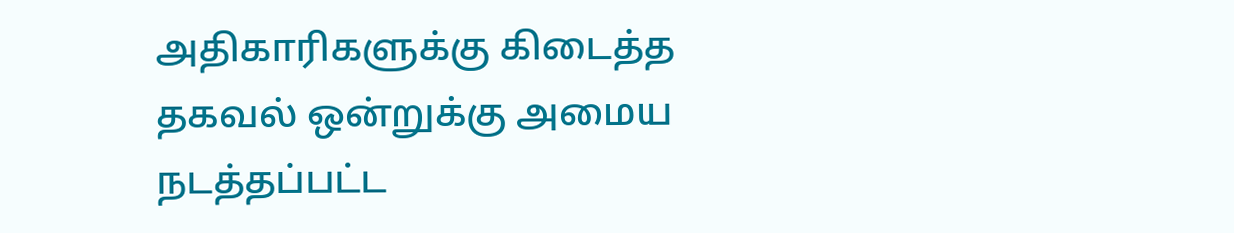அதிகாரிகளுக்கு கிடைத்த தகவல் ஒன்றுக்கு அமைய நடத்தப்பட்ட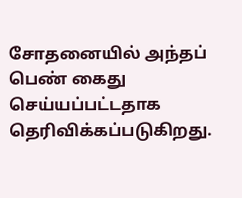சோதனையில் அந்தப் பெண் கைது செய்யப்பட்டதாக தெரிவிக்கப்படுகிறது.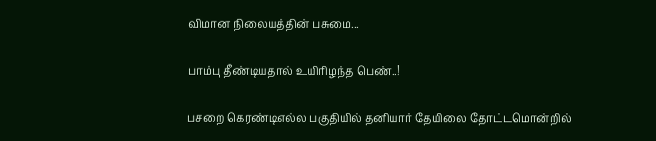விமான நிலையத்தின் பசுமை...

பாம்பு தீண்டியதால் உயிரிழந்த பெண்..!

பசறை கெரண்டிஎல்ல பகுதியில் தனியார் தேயிலை தோட்டமொன்றில்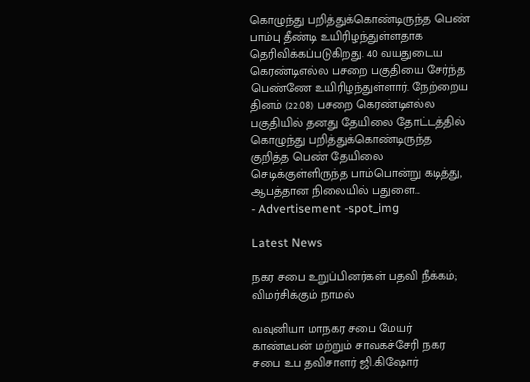கொழுந்து பறித்துக்கொண்டிருந்த பெண் பாம்பு தீண்டி உயிரிழந்துள்ளதாக தெரிவிக்கப்படுகிறது. 40 வயதுடைய கெரண்டிஎல்ல பசறை பகுதியை சேர்ந்த பெண்ணே உயிரிழந்துள்ளார். நேற்றைய தினம் (22.08) பசறை கெரண்டிஎல்ல பகுதியில் தனது தேயிலை தோட்டத்தில் கொழுந்து பறித்துக்கொண்டிருந்த குறித்த பெண் தேயிலை செடிக்குள்ளிருந்த பாம்பொன்று கடித்து, ஆபத்தான நிலையில் பதுளை...
- Advertisement -spot_img

Latest News

நகர சபை உறுப்பினர்கள் பதவி நீக்கம்; விமர்சிக்கும் நாமல்

வவுனியா மாநகர சபை மேயர் காண்டீபன் மற்றும் சாவகச்சேரி நகர சபை உப தவிசாளர் ஜி.கிஷோர்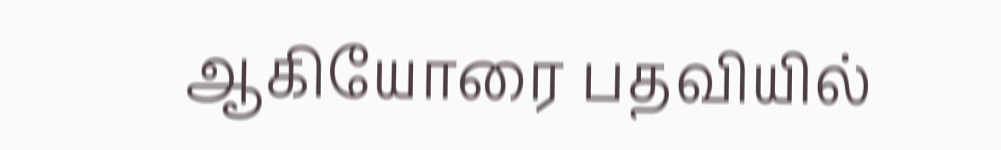ஆகியோரை பதவியில்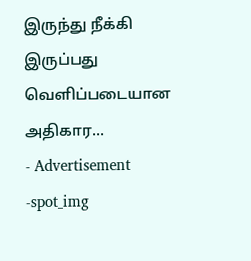இருந்து நீக்கி இருப்பது வெளிப்படையான அதிகார...
- Advertisement -spot_img